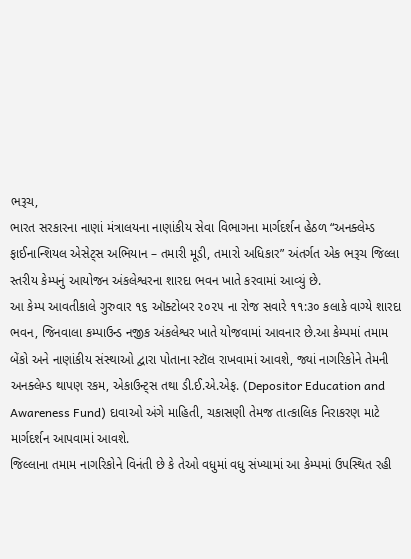ભરૂચ,
ભારત સરકારના નાણાં મંત્રાલયના નાણાંકીય સેવા વિભાગના માર્ગદર્શન હેઠળ “અનક્લેમ્ડ ફાઈનાન્શિયલ એસેટ્સ અભિયાન – તમારી મૂડી, તમારો અધિકાર” અંતર્ગત એક ભરૂચ જિલ્લા સ્તરીય કેમ્પનું આયોજન અંકલેશ્વરના શારદા ભવન ખાતે કરવામાં આવ્યું છે.
આ કેમ્પ આવતીકાલે ગુરુવાર ૧૬ ઑક્ટોબર ૨૦૨૫ ના રોજ સવારે ૧૧:૩૦ કલાકે વાગ્યે શારદા ભવન, જિનવાલા કમ્પાઉન્ડ નજીક અંકલેશ્વર ખાતે યોજવામાં આવનાર છે.આ કેમ્પમાં તમામ બેંકો અને નાણાંકીય સંસ્થાઓ દ્વારા પોતાના સ્ટૉલ રાખવામાં આવશે, જ્યાં નાગરિકોને તેમની અનક્લેમ્ડ થાપણ રકમ, એકાઉન્ટ્સ તથા ડી.ઈ.એ.એફ. (Depositor Education and Awareness Fund) દાવાઓ અંગે માહિતી, ચકાસણી તેમજ તાત્કાલિક નિરાકરણ માટે માર્ગદર્શન આપવામાં આવશે.
જિલ્લાના તમામ નાગરિકોને વિનંતી છે કે તેઓ વધુમાં વધુ સંખ્યામાં આ કેમ્પમાં ઉપસ્થિત રહી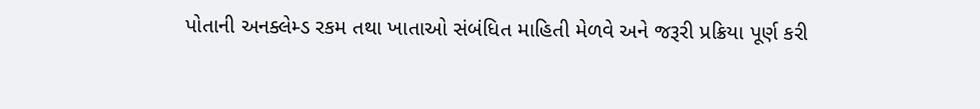પોતાની અનક્લેમ્ડ રકમ તથા ખાતાઓ સંબંધિત માહિતી મેળવે અને જરૂરી પ્રક્રિયા પૂર્ણ કરી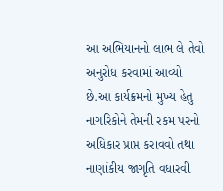આ અભિયાનનો લાભ લે તેવો અનુરોધ કરવામાં આવ્યો છે.આ કાર્યક્રમનો મુખ્ય હેતુ નાગરિકોને તેમની રકમ પરનો અધિકાર પ્રાપ્ત કરાવવો તથા નાણાંકીય જાગૃતિ વધારવી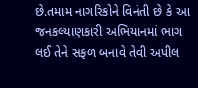છે.તમામ નાગરિકોને વિનંતી છે કે આ જનકલ્યાણકારી અભિયાનમાં ભાગ લઈ તેને સફળ બનાવે તેવી અપીલ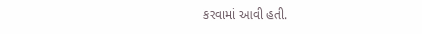કરવામાં આવી હતી.